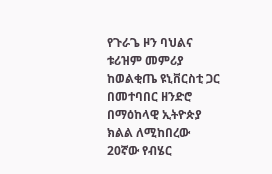የጉራጌ ዞን ባህልና ቱሪዝም መምሪያ ከወልቂጤ ዩኒቨርስቲ ጋር በመተባበር ዘንድሮ በማዕከላዊ ኢትዮጵያ ክልል ለሚከበረው 20ኛው የብሄር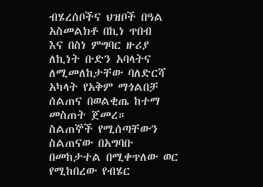ብሄረሰቦችና ህዝቦች በዓል አስመልክቶ በኪነ ጥበብ
እና በስነ ምግባር ዙሪያ ለኪነት ቡድን አባላትና ለሚመለከታቸው ባለድርሻ አካላት የአቅም ማጎልበቻ ሰልጠና በወልቂጤ ከተማ መስጠት ጀመረ።
ስልጠኞች የሚሰጣቸውን ስልጠናው በአግባቡ በመከታተል በሚቀጥለው ወር የሚከበረው የብሄር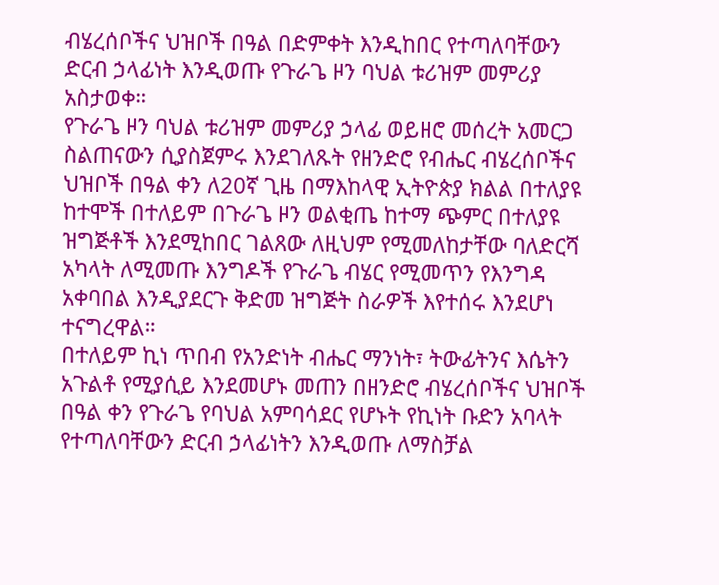ብሄረሰቦችና ህዝቦች በዓል በድምቀት እንዲከበር የተጣለባቸውን ድርብ ኃላፊነት እንዲወጡ የጉራጌ ዞን ባህል ቱሪዝም መምሪያ አስታወቀ።
የጉራጌ ዞን ባህል ቱሪዝም መምሪያ ኃላፊ ወይዘሮ መሰረት አመርጋ ስልጠናውን ሲያስጀምሩ እንደገለጹት የዘንድሮ የብሔር ብሄረሰቦችና ህዝቦች በዓል ቀን ለ20ኛ ጊዜ በማእከላዊ ኢትዮጵያ ክልል በተለያዩ ከተሞች በተለይም በጉራጌ ዞን ወልቂጤ ከተማ ጭምር በተለያዩ ዝግጅቶች እንደሚከበር ገልጸው ለዚህም የሚመለከታቸው ባለድርሻ አካላት ለሚመጡ እንግዶች የጉራጌ ብሄር የሚመጥን የእንግዳ አቀባበል እንዲያደርጉ ቅድመ ዝግጅት ስራዎች እየተሰሩ እንደሆነ ተናግረዋል።
በተለይም ኪነ ጥበብ የአንድነት ብሔር ማንነት፣ ትውፊትንና እሴትን አጉልቶ የሚያሲይ እንደመሆኑ መጠን በዘንድሮ ብሄረሰቦችና ህዝቦች በዓል ቀን የጉራጌ የባህል አምባሳደር የሆኑት የኪነት ቡድን አባላት የተጣለባቸውን ድርብ ኃላፊነትን እንዲወጡ ለማስቻል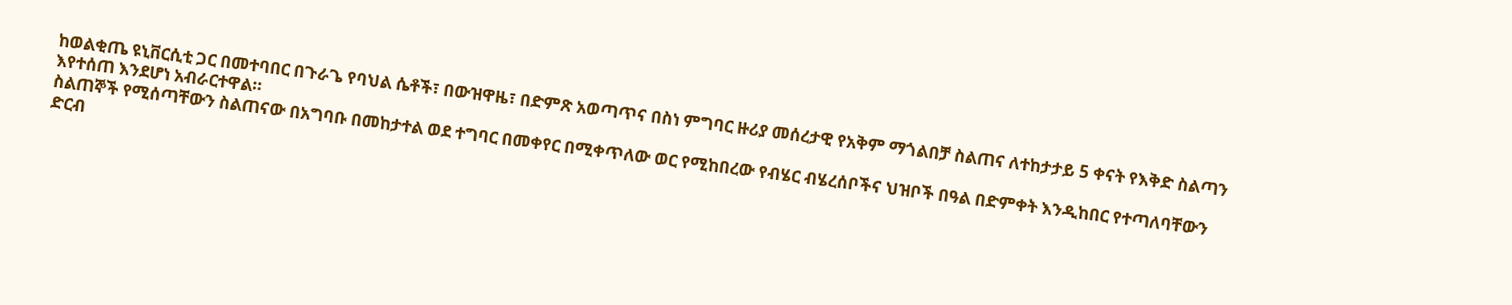ከወልቂጤ ዩኒቨርሲቲ ጋር በመተባበር በጉራጌ የባህል ሴቶች፣ በውዝዋዜ፣ በድምጽ አወጣጥና በስነ ምግባር ዙሪያ መሰረታዊ የአቅም ማጎልበቻ ስልጠና ለተከታታይ 5 ቀናት የእቅድ ስልጣን እየተሰጠ እንደሆነ አብራርተዋል።
ስልጠኞች የሚሰጣቸውን ስልጠናው በአግባቡ በመከታተል ወደ ተግባር በመቀየር በሚቀጥለው ወር የሚከበረው የብሄር ብሄረሰቦችና ህዝቦች በዓል በድምቀት እንዲከበር የተጣለባቸውን ድርብ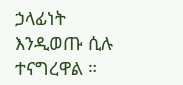ኃላፊነት እንዲወጡ ሲሉ ተናግረዋል ።